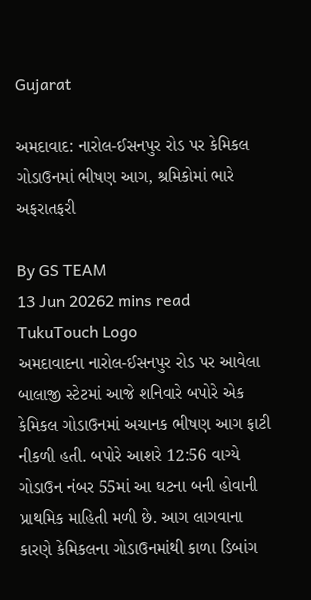Gujarat

અમદાવાદ: નારોલ-ઈસનપુર રોડ પર કેમિકલ ગોડાઉનમાં ભીષણ આગ, શ્રમિકોમાં ભારે અફરાતફરી

By GS TEAM
13 Jun 20262 mins read
TukuTouch Logo
અમદાવાદના નારોલ-ઈસનપુર રોડ પર આવેલા બાલાજી સ્ટેટમાં આજે શનિવારે બપોરે એક કેમિકલ ગોડાઉનમાં અચાનક ભીષણ આગ ફાટી નીકળી હતી. બપોરે આશરે 12:56 વાગ્યે ગોડાઉન નંબર 55માં આ ઘટના બની હોવાની પ્રાથમિક માહિતી મળી છે. આગ લાગવાના કારણે કેમિકલના ગોડાઉનમાંથી કાળા ડિબાંગ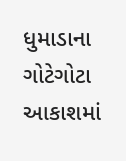ધુમાડાના ગોટેગોટા આકાશમાં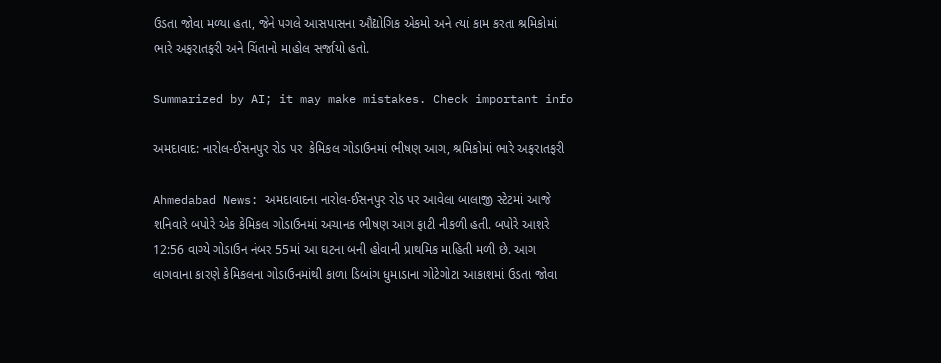ઉડતા જોવા મળ્યા હતા, જેને પગલે આસપાસના ઔદ્યોગિક એકમો અને ત્યાં કામ કરતા શ્રમિકોમાં ભારે અફરાતફરી અને ચિંતાનો માહોલ સર્જાયો હતો.

Summarized by AI; it may make mistakes. Check important info

અમદાવાદ: નારોલ-ઈસનપુર રોડ પર  કેમિકલ ગોડાઉનમાં ભીષણ આગ, શ્રમિકોમાં ભારે અફરાતફરી

Ahmedabad News: અમદાવાદના નારોલ-ઈસનપુર રોડ પર આવેલા બાલાજી સ્ટેટમાં આજે શનિવારે બપોરે એક કેમિકલ ગોડાઉનમાં અચાનક ભીષણ આગ ફાટી નીકળી હતી. બપોરે આશરે 12:56 વાગ્યે ગોડાઉન નંબર 55માં આ ઘટના બની હોવાની પ્રાથમિક માહિતી મળી છે. આગ લાગવાના કારણે કેમિકલના ગોડાઉનમાંથી કાળા ડિબાંગ ધુમાડાના ગોટેગોટા આકાશમાં ઉડતા જોવા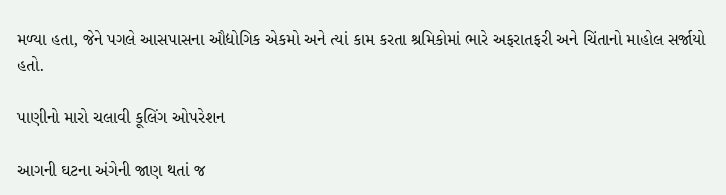મળ્યા હતા, જેને પગલે આસપાસના ઔદ્યોગિક એકમો અને ત્યાં કામ કરતા શ્રમિકોમાં ભારે અફરાતફરી અને ચિંતાનો માહોલ સર્જાયો હતો.

પાણીનો મારો ચલાવી કૂલિંગ ઓપરેશન

આગની ઘટના અંગેની જાણ થતાં જ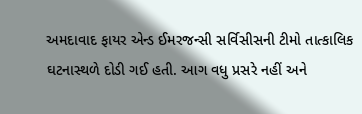અમદાવાદ ફાયર એન્ડ ઈમરજન્સી સર્વિસીસની ટીમો તાત્કાલિક ઘટનાસ્થળે દોડી ગઈ હતી. આગ વધુ પ્રસરે નહીં અને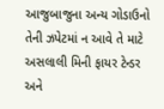આજુબાજુના અન્ય ગોડાઉનો તેની ઝપેટમાં ન આવે તે માટે અસલાલી મિની ફાયર ટેન્ડર અને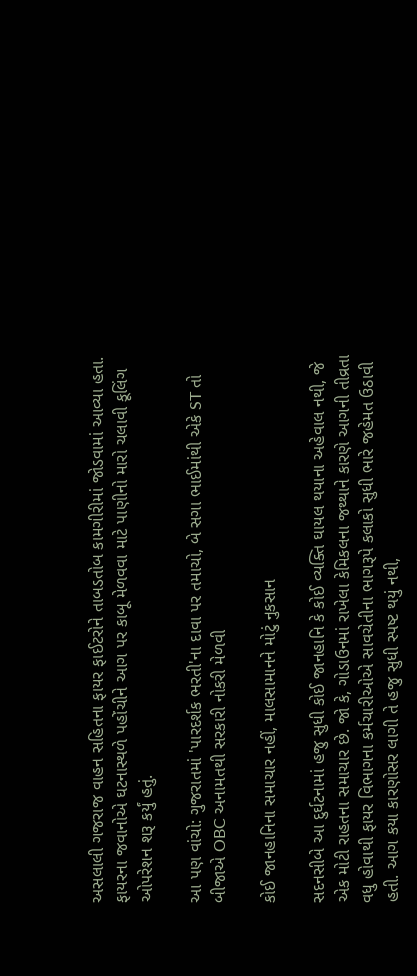અસલાલી ગજરાજ વાહન સહિતના ફાયર ફાઈટરોને તાબડતોબ કામગીરીમાં જોડવામાં આવ્યા હતા. ફાયરના જવાનોએ ઘટનાસ્થળે પહોંચીને આગ પર કાબૂ મેળવવા માટે પાણીનો મારો ચલાવી કૂલિંગ ઓપરેશન શરૂ કર્યું હતું.

આ પણ વાંચો: ગુજરાતમાં 'પારદર્શક ભરતી'ના દાવા પર તમાચો, બે સગા ભાઈમાંથી એકે ST તો બીજાએ OBC અનામતથી સરકારી નોકરી મેળવી

કોઈ જાનહાનિના સમાચાર નહીં, માલસામાનને મોટું નુકસાન

સદનસીબે આ દુર્ઘટનામાં હજુ સુધી કોઈ જાનહાનિ કે કોઈ વ્યક્તિ ઘાયલ થયાના અહેવાલ નથી, જે એક મોટી રાહતના સમાચાર છે. જો કે, ગોડાઉનમાં રાખેલા કેમિકલના જથ્થાને કારણે આગની તીવ્રતા વધુ હોવાથી ફાયર વિભાગના કર્મચારીઓએ સાવચેતીના ભાગરૂપે કલાકો સુધી ભારે જહેમત ઉઠાવી હતી. આગ કયા કારણોસર લાગી તે હજુ સુધી સ્પષ્ટ થયું નથી,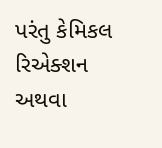પરંતુ કેમિકલ રિએક્શન અથવા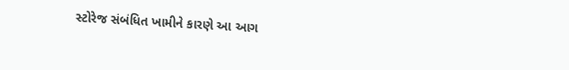સ્ટોરેજ સંબંધિત ખામીને કારણે આ આગ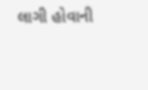લાગી હોવાની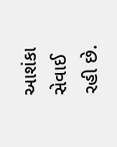આશંકા સેવાઈ રહી છે.